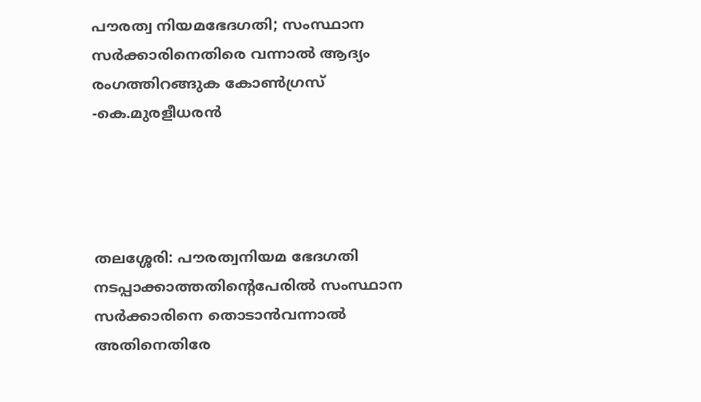പൗരത്വ നിയമഭേദഗതി; സംസ്ഥാന സര്‍ക്കാരിനെതിരെ വന്നാല്‍ ആദ്യം രംഗത്തിറങ്ങുക കോണ്‍ഗ്രസ് -കെ.മുരളീധരന്‍




തലശ്ശേരി: പൗരത്വനിയമ ഭേദഗതി നടപ്പാക്കാത്തതിന്റെപേരില്‍ സംസ്ഥാന സര്‍ക്കാരിനെ തൊടാന്‍വന്നാല്‍ അതിനെതിരേ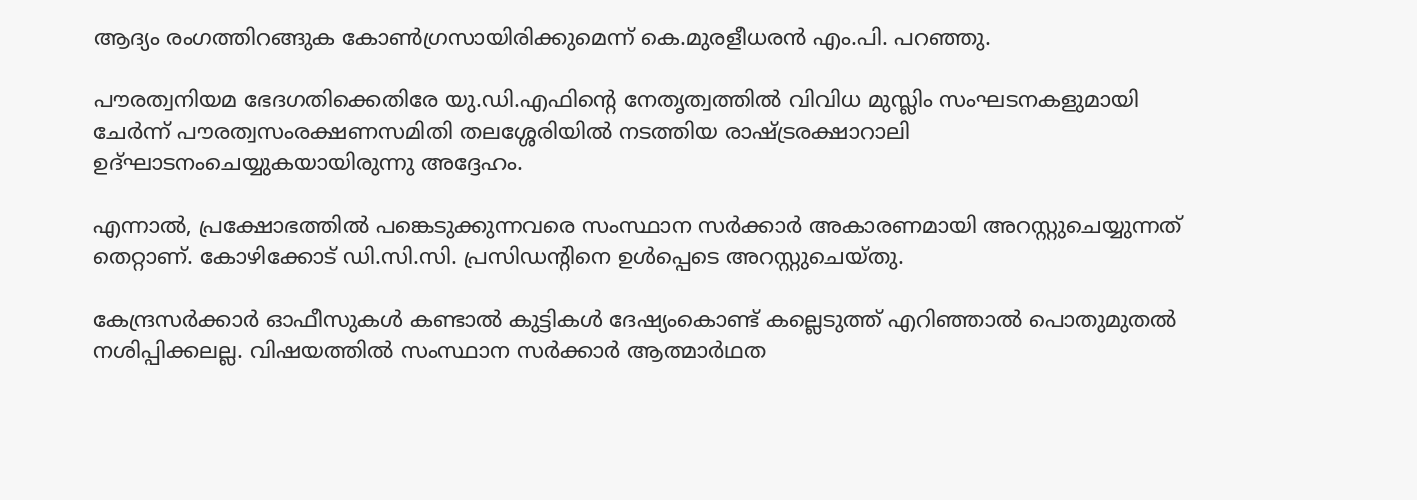ആദ്യം രംഗത്തിറങ്ങുക കോണ്‍ഗ്രസായിരിക്കുമെന്ന് കെ.മുരളീധരന്‍ എം.പി. പറഞ്ഞു.

പൗരത്വനിയമ ഭേദഗതിക്കെതിരേ യു.ഡി.എഫിന്റെ നേതൃത്വത്തില്‍ വിവിധ മുസ്ലിം സംഘടനകളുമായി ചേര്‍ന്ന് പൗരത്വസംരക്ഷണസമിതി തലശ്ശേരിയില്‍ നടത്തിയ രാഷ്ട്രരക്ഷാറാലി ഉദ്ഘാടനംചെയ്യുകയായിരുന്നു അദ്ദേഹം.

എന്നാല്‍, പ്രക്ഷോഭത്തില്‍ പങ്കെടുക്കുന്നവരെ സംസ്ഥാന സര്‍ക്കാര്‍ അകാരണമായി അറസ്റ്റുചെയ്യുന്നത് തെറ്റാണ്. കോഴിക്കോട് ഡി.സി.സി. പ്രസിഡന്റിനെ ഉള്‍പ്പെടെ അറസ്റ്റുചെയ്തു.

കേന്ദ്രസര്‍ക്കാര്‍ ഓഫീസുകള്‍ കണ്ടാല്‍ കുട്ടികള്‍ ദേഷ്യംകൊണ്ട് കല്ലെടുത്ത് എറിഞ്ഞാല്‍ പൊതുമുതല്‍ നശിപ്പിക്കലല്ല. വിഷയത്തില്‍ സംസ്ഥാന സര്‍ക്കാര്‍ ആത്മാര്‍ഥത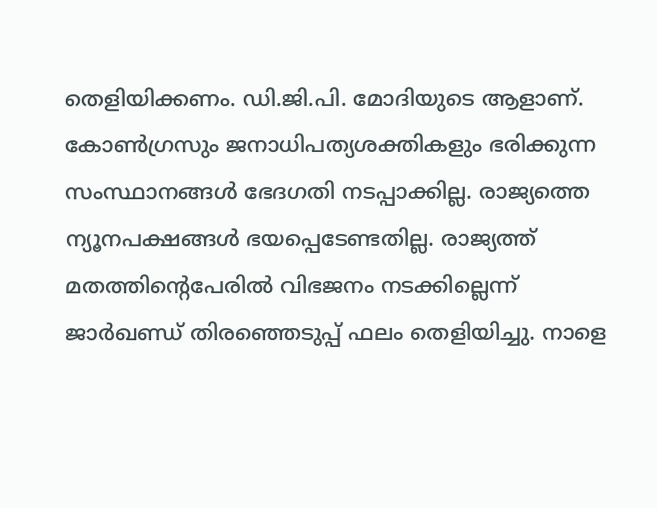തെളിയിക്കണം. ഡി.ജി.പി. മോദിയുടെ ആളാണ്. കോണ്‍ഗ്രസും ജനാധിപത്യശക്തികളും ഭരിക്കുന്ന സംസ്ഥാനങ്ങള്‍ ഭേദഗതി നടപ്പാക്കില്ല. രാജ്യത്തെ ന്യൂനപക്ഷങ്ങള്‍ ഭയപ്പെടേണ്ടതില്ല. രാജ്യത്ത് മതത്തിന്റെപേരില്‍ വിഭജനം നടക്കില്ലെന്ന് ജാര്‍ഖണ്ഡ് തിരഞ്ഞെടുപ്പ് ഫലം തെളിയിച്ചു. നാളെ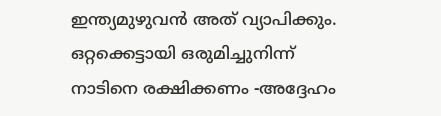ഇന്ത്യമുഴുവന്‍ അത് വ്യാപിക്കും. ഒറ്റക്കെട്ടായി ഒരുമിച്ചുനിന്ന് നാടിനെ രക്ഷിക്കണം -അദ്ദേഹം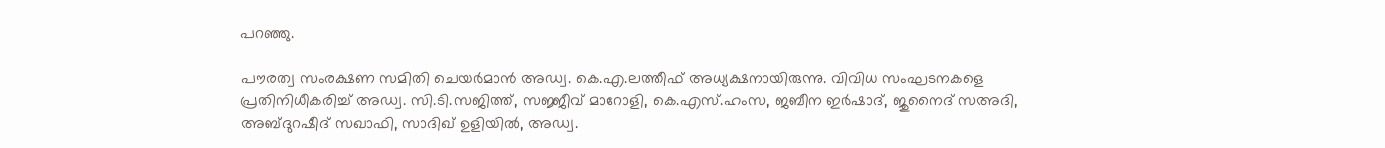പറഞ്ഞു.

പൗരത്വ സംരക്ഷണ സമിതി ചെയര്‍മാന്‍ അഡ്വ. കെ.എ.ലത്തീഫ് അധ്യക്ഷനായിരുന്നു. വിവിധ സംഘടനകളെ പ്രതിനിധീകരിച്ച്‌ അഡ്വ. സി.ടി.സജിത്ത്, സജ്ജീവ് മാറോളി, കെ.എസ്.ഹംസ, ജബീന ഇര്‍ഷാദ്, ജുനൈദ് സഅദി, അബ്ദുറഷീദ് സഖാഫി, സാദിഖ് ഉളിയില്‍, അഡ്വ.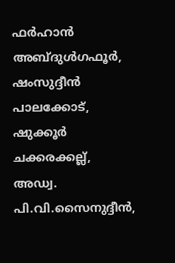ഫര്‍ഹാന്‍ അബ്ദുള്‍ഗഫൂര്‍, ഷംസുദ്ദീന്‍ പാലക്കോട്, ഷുക്കൂര്‍ ചക്കരക്കല്ല്, അഡ്വ. പി.വി.സൈനുദ്ദീന്‍,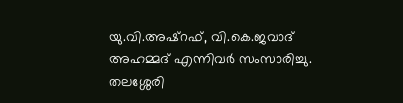യു.വി.അഷ്‌റഫ്, വി.കെ.ജവാദ് അഹമ്മദ് എന്നിവര്‍ സംസാരിച്ചു. തലശ്ശേരി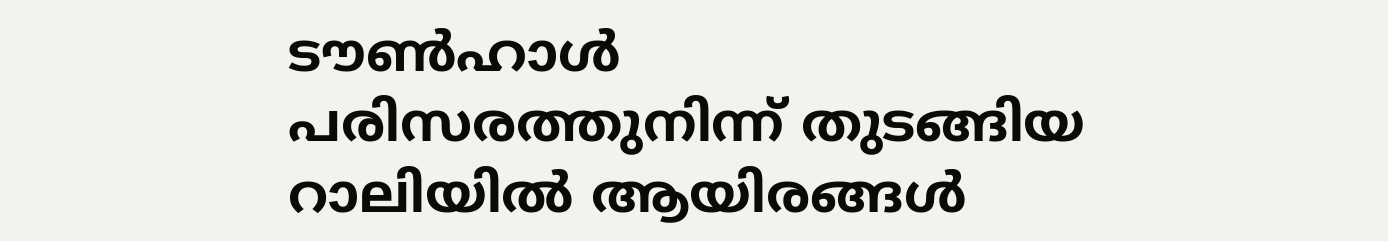ടൗണ്‍ഹാള്‍ പരിസരത്തുനിന്ന് തുടങ്ങിയ റാലിയില്‍ ആയിരങ്ങള്‍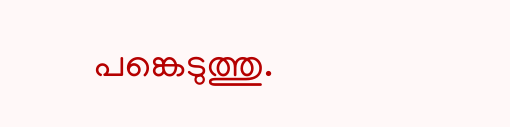പങ്കെടുത്തു.